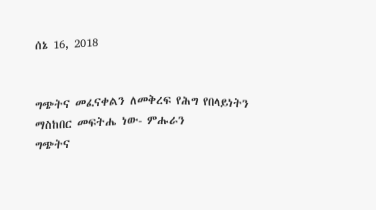ሰኔ 16, 2018


ግጭትና መፈናቀልን ለመቅረፍ የሕግ የበላይነትን ማስከበር መፍትሔ ነው- ምሑራን
ግጭትና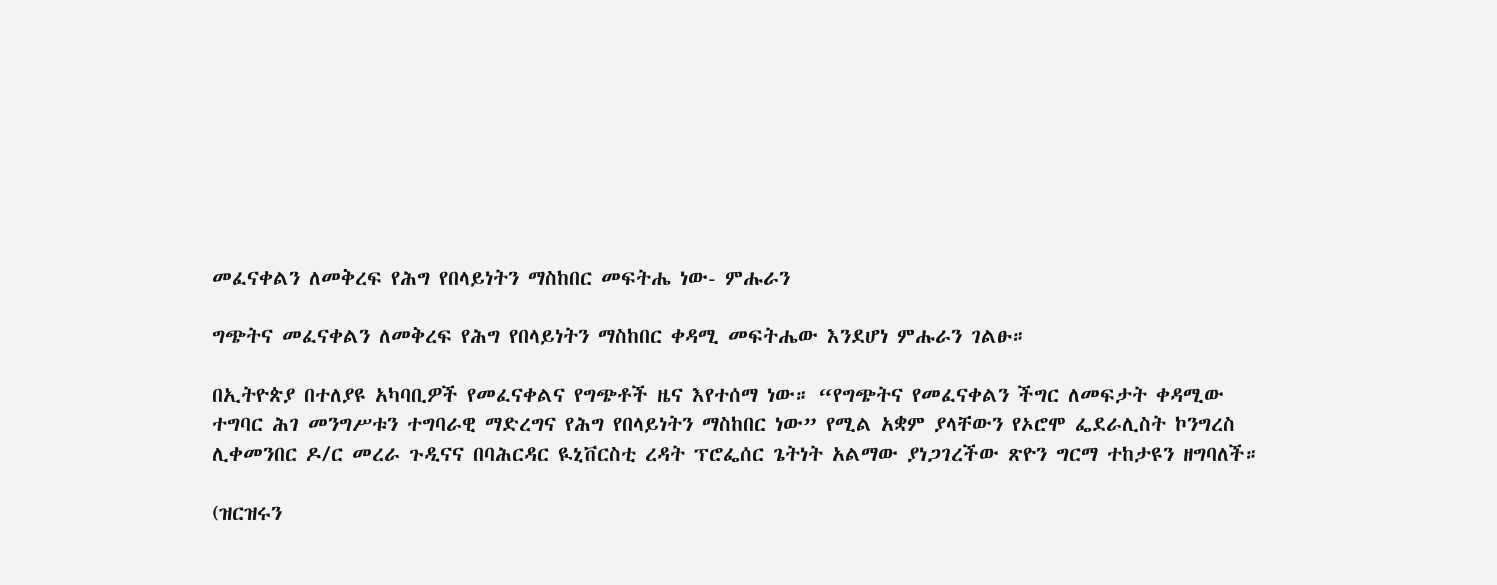መፈናቀልን ለመቅረፍ የሕግ የበላይነትን ማስከበር መፍትሔ ነው- ምሑራን

ግጭትና መፈናቀልን ለመቅረፍ የሕግ የበላይነትን ማስከበር ቀዳሚ መፍትሔው እንደሆነ ምሑራን ገልፁ።

በኢትዮጵያ በተለያዩ አካባቢዎች የመፈናቀልና የግጭቶች ዜና እየተሰማ ነው። “የግጭትና የመፈናቀልን ችግር ለመፍታት ቀዳሚው ተግባር ሕገ መንግሥቱን ተግባራዊ ማድረግና የሕግ የበላይነትን ማስከበር ነው” የሚል አቋም ያላቸውን የኦሮሞ ፌደራሊስት ኮንግረስ ሊቀመንበር ዶ/ር መረራ ጉዲናና በባሕርዳር ዪኒቨርስቲ ረዳት ፕሮፌሰር ጌትነት አልማው ያነጋገረችው ጽዮን ግርማ ተከታዩን ዘግባለች።

(ዝርዝሩን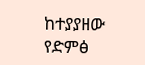ከተያያዘው የድምፅ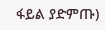ፋይል ያድምጡ)